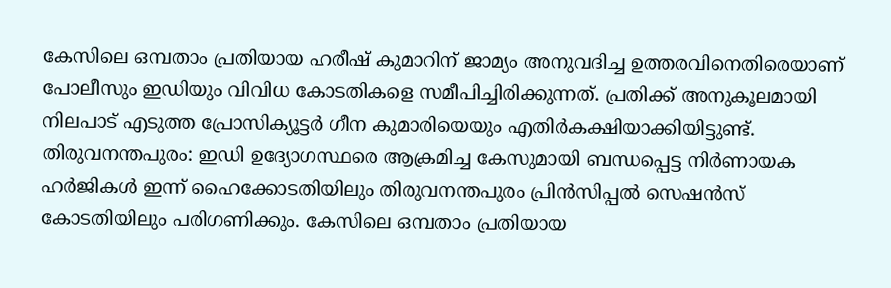കേസിലെ ഒമ്പതാം പ്രതിയായ ഹരീഷ് കുമാറിന് ജാമ്യം അനുവദിച്ച ഉത്തരവിനെതിരെയാണ് പോലീസും ഇഡിയും വിവിധ കോടതികളെ സമീപിച്ചിരിക്കുന്നത്. പ്രതിക്ക് അനുകൂലമായി നിലപാട് എടുത്ത പ്രോസിക്യൂട്ടർ ഗീന കുമാരിയെയും എതിർകക്ഷിയാക്കിയിട്ടുണ്ട്.
തിരുവനന്തപുരം: ഇഡി ഉദ്യോഗസ്ഥരെ ആക്രമിച്ച കേസുമായി ബന്ധപ്പെട്ട നിർണായക ഹർജികൾ ഇന്ന് ഹൈക്കോടതിയിലും തിരുവനന്തപുരം പ്രിൻസിപ്പൽ സെഷൻസ് കോടതിയിലും പരിഗണിക്കും. കേസിലെ ഒമ്പതാം പ്രതിയായ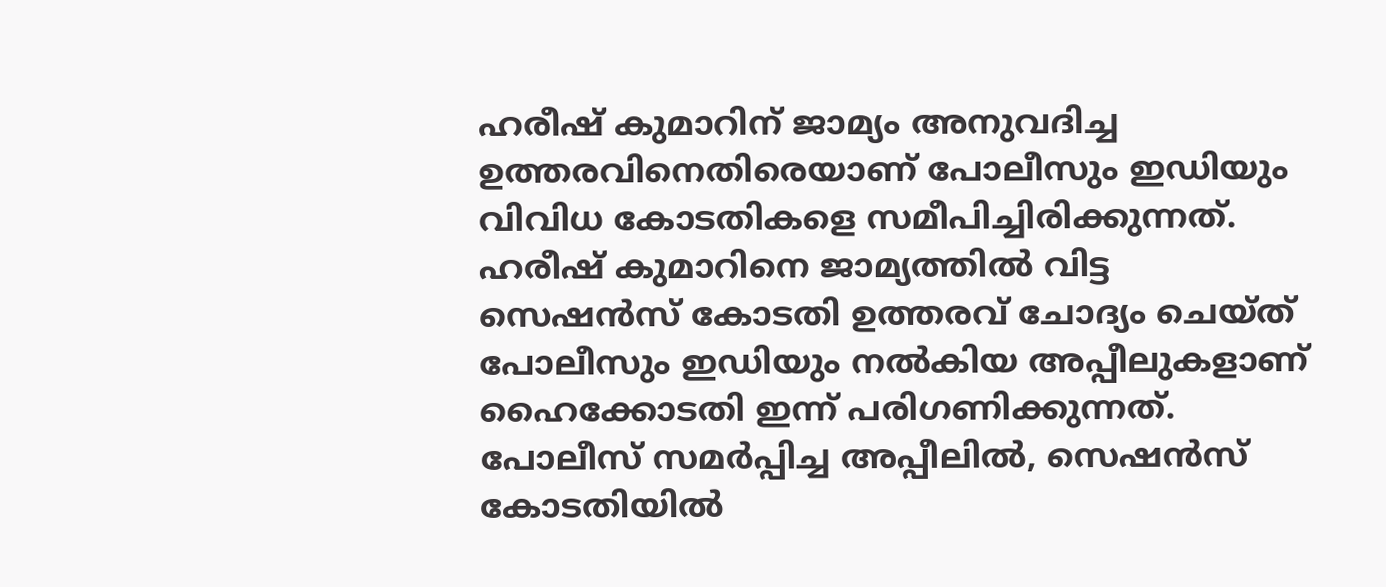ഹരീഷ് കുമാറിന് ജാമ്യം അനുവദിച്ച ഉത്തരവിനെതിരെയാണ് പോലീസും ഇഡിയും വിവിധ കോടതികളെ സമീപിച്ചിരിക്കുന്നത്.
ഹരീഷ് കുമാറിനെ ജാമ്യത്തിൽ വിട്ട സെഷൻസ് കോടതി ഉത്തരവ് ചോദ്യം ചെയ്ത് പോലീസും ഇഡിയും നൽകിയ അപ്പീലുകളാണ് ഹൈക്കോടതി ഇന്ന് പരിഗണിക്കുന്നത്. പോലീസ് സമർപ്പിച്ച അപ്പീലിൽ, സെഷൻസ് കോടതിയിൽ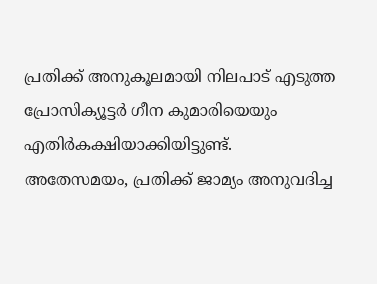പ്രതിക്ക് അനുകൂലമായി നിലപാട് എടുത്ത പ്രോസിക്യൂട്ടർ ഗീന കുമാരിയെയും എതിർകക്ഷിയാക്കിയിട്ടുണ്ട്.
അതേസമയം, പ്രതിക്ക് ജാമ്യം അനുവദിച്ച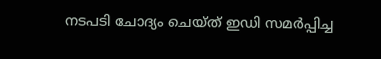നടപടി ചോദ്യം ചെയ്ത് ഇഡി സമർപ്പിച്ച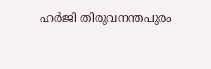ഹർജി തിരുവനന്തപുരം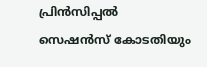പ്രിൻസിപ്പൽ സെഷൻസ് കോടതിയും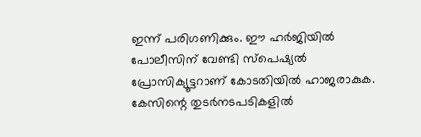ഇന്ന് പരിഗണിക്കും. ഈ ഹർജിയിൽ പോലീസിന് വേണ്ടി സ്പെഷ്യൽ പ്രോസിക്യൂട്ടറാണ് കോടതിയിൽ ഹാജരാകുക. കേസിന്റെ തുടർനടപടികളിൽ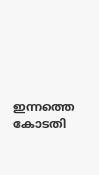ഇന്നത്തെ കോടതി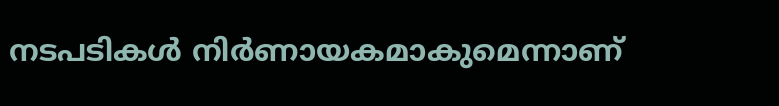നടപടികൾ നിർണായകമാകുമെന്നാണ്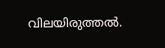വിലയിരുത്തൽ.